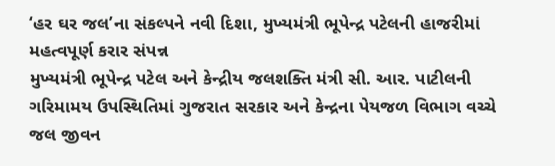‘હર ઘર જલ’ના સંકલ્પને નવી દિશા, મુખ્યમંત્રી ભૂપેન્દ્ર પટેલની હાજરીમાં મહત્વપૂર્ણ કરાર સંપન્ન
મુખ્યમંત્રી ભૂપેન્દ્ર પટેલ અને કેન્દ્રીય જલશક્તિ મંત્રી સી. આર. પાટીલની ગરિમામય ઉપસ્થિતિમાં ગુજરાત સરકાર અને કેન્દ્રના પેયજળ વિભાગ વચ્ચે જલ જીવન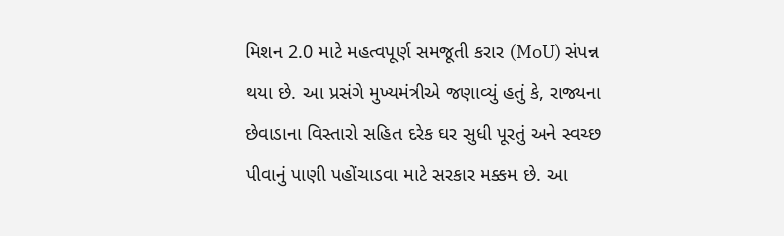મિશન 2.0 માટે મહત્વપૂર્ણ સમજૂતી કરાર (MoU) સંપન્ન થયા છે. આ પ્રસંગે મુખ્યમંત્રીએ જણાવ્યું હતું કે, રાજ્યના છેવાડાના વિસ્તારો સહિત દરેક ઘર સુધી પૂરતું અને સ્વચ્છ પીવાનું પાણી પહોંચાડવા માટે સરકાર મક્કમ છે. આ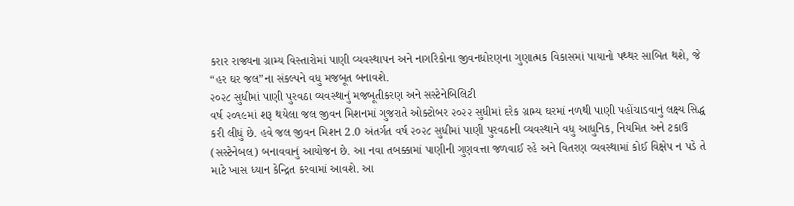કરાર રાજ્યના ગ્રામ્ય વિસ્તારોમાં પાણી વ્યવસ્થાપન અને નાગરિકોના જીવનધોરણના ગુણાત્મક વિકાસમાં પાયાનો પથ્થર સાબિત થશે, જે “હર ઘર જલ”ના સંકલ્પને વધુ મજબૂત બનાવશે.
૨૦૨૮ સુધીમાં પાણી પુરવઠા વ્યવસ્થાનું મજબૂતીકરણ અને સસ્ટેનેબિલિટી
વર્ષ ૨૦૧૯માં શરૂ થયેલા જલ જીવન મિશનમાં ગુજરાતે ઓક્ટોબર ૨૦૨૨ સુધીમાં દરેક ગ્રામ્ય ઘરમાં નળથી પાણી પહોંચાડવાનું લક્ષ્ય સિદ્ધ કરી લીધું છે. હવે જલ જીવન મિશન 2.0 અંતર્ગત વર્ષ ૨૦૨૮ સુધીમાં પાણી પુરવઠાની વ્યવસ્થાને વધુ આધુનિક, નિયમિત અને ટકાઉ (સસ્ટેનેબલ) બનાવવાનું આયોજન છે. આ નવા તબક્કામાં પાણીની ગુણવત્તા જળવાઈ રહે અને વિતરણ વ્યવસ્થામાં કોઈ વિક્ષેપ ન પડે તે માટે ખાસ ધ્યાન કેન્દ્રિત કરવામાં આવશે. આ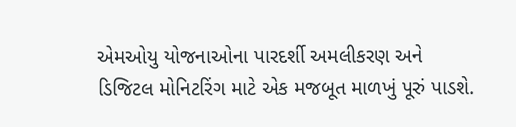એમઓયુ યોજનાઓના પારદર્શી અમલીકરણ અને ડિજિટલ મોનિટરિંગ માટે એક મજબૂત માળખું પૂરું પાડશે.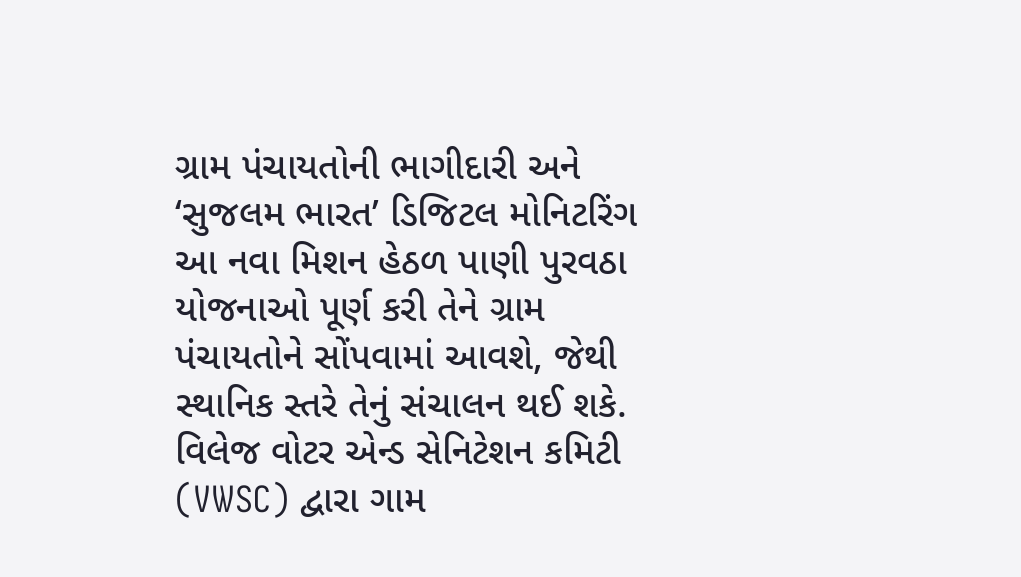ગ્રામ પંચાયતોની ભાગીદારી અને ‘સુજલમ ભારત’ ડિજિટલ મોનિટરિંગ
આ નવા મિશન હેઠળ પાણી પુરવઠા યોજનાઓ પૂર્ણ કરી તેને ગ્રામ પંચાયતોને સોંપવામાં આવશે, જેથી સ્થાનિક સ્તરે તેનું સંચાલન થઈ શકે. વિલેજ વોટર એન્ડ સેનિટેશન કમિટી (VWSC) દ્વારા ગામ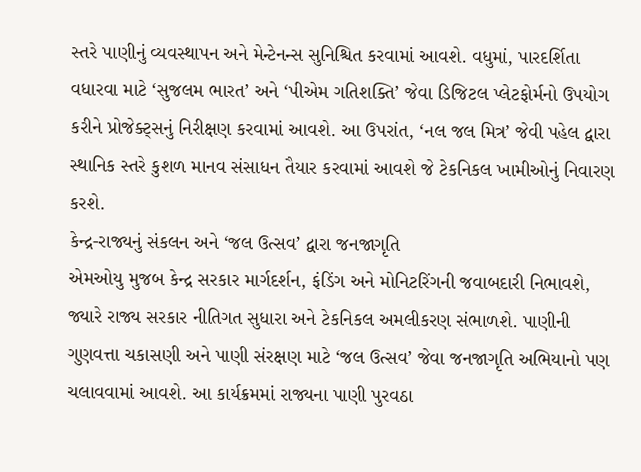સ્તરે પાણીનું વ્યવસ્થાપન અને મેન્ટેનન્સ સુનિશ્ચિત કરવામાં આવશે. વધુમાં, પારદર્શિતા વધારવા માટે ‘સુજલમ ભારત’ અને ‘પીએમ ગતિશક્તિ’ જેવા ડિજિટલ પ્લેટફોર્મનો ઉપયોગ કરીને પ્રોજેક્ટ્સનું નિરીક્ષણ કરવામાં આવશે. આ ઉપરાંત, ‘નલ જલ મિત્ર’ જેવી પહેલ દ્વારા સ્થાનિક સ્તરે કુશળ માનવ સંસાધન તૈયાર કરવામાં આવશે જે ટેકનિકલ ખામીઓનું નિવારણ કરશે.
કેન્દ્ર-રાજ્યનું સંકલન અને ‘જલ ઉત્સવ’ દ્વારા જનજાગૃતિ
એમઓયુ મુજબ કેન્દ્ર સરકાર માર્ગદર્શન, ફંડિંગ અને મોનિટરિંગની જવાબદારી નિભાવશે, જ્યારે રાજ્ય સરકાર નીતિગત સુધારા અને ટેકનિકલ અમલીકરણ સંભાળશે. પાણીની ગુણવત્તા ચકાસણી અને પાણી સંરક્ષણ માટે ‘જલ ઉત્સવ’ જેવા જનજાગૃતિ અભિયાનો પણ ચલાવવામાં આવશે. આ કાર્યક્રમમાં રાજ્યના પાણી પુરવઠા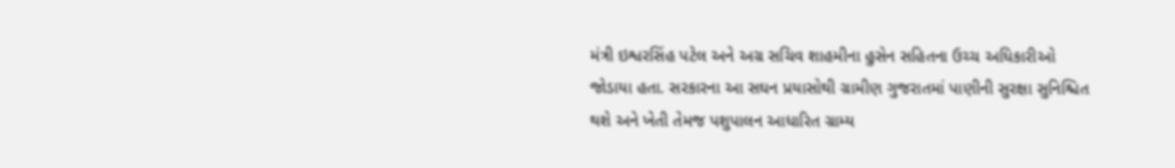મંત્રી ઇશ્વરસિંહ પટેલ અને અગ્ર સચિવ શાહમીના હુસેન સહિતના ઉચ્ચ અધિકારીઓ જોડાયા હતા. સરકારના આ સઘન પ્રયાસોથી ગ્રામીણ ગુજરાતમાં પાણીની સુરક્ષા સુનિશ્ચિત થશે અને ખેતી તેમજ પશુપાલન આધારિત ગ્રામ્ય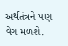અર્થતંત્રને પણ વેગ મળશે.